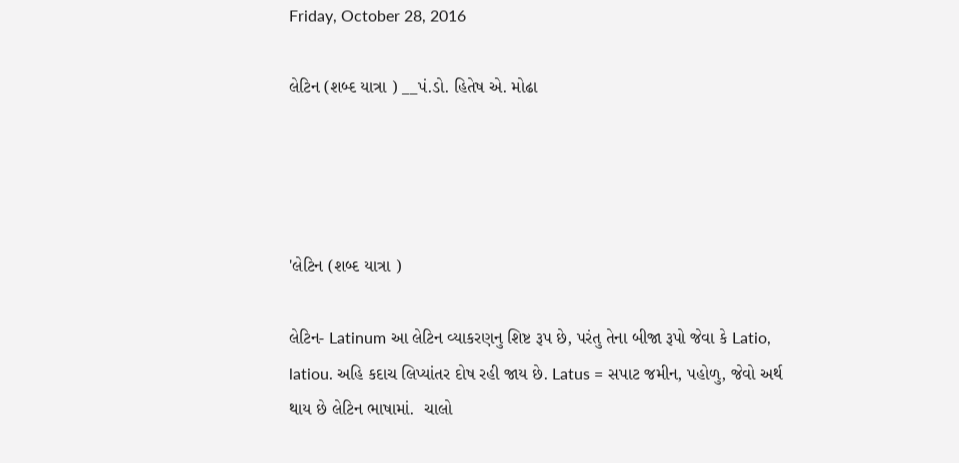Friday, October 28, 2016

લેટિન (શબ્દ યાત્રા ) __પં.ડો. હિતેષ એ. મોઢા




'લેટિન (શબ્દ યાત્રા )

લેટિન- Latinum આ લેટિન વ્યાકરણનુ શિષ્ટ રૂપ છે, પરંતુ તેના બીજા રૂપો જેવા કે Latio, latiou. અહિ કદાચ લિપ્યાંતર દોષ રહી જાય છે. Latus = સપાટ જમીન, પહોળુ, જેવો અર્થ થાય છે લેટિન ભાષામાં.  ચાલો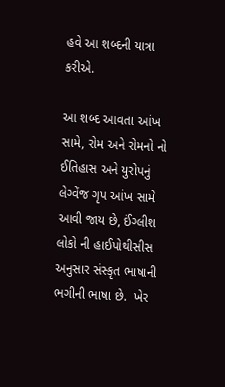હવે આ શબ્દની યાત્રા કરીએ.

આ શબ્દ આવતા આંખ સામે, રોમ અને રોમનો નો ઈતિહાસ અને યુરોપનું લેગ્વેંજ ગૃપ આંખ સામે આવી જાય છે, ઈંગ્લીશ લોકો ની હાઈપોથીસીસ અનુસાર સંસ્કૃત ભાષાની ભગીની ભાષા છે.  ખેર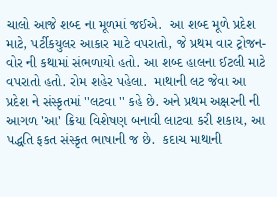ચાલો આજે શબ્દ ના મૂળમાં જઈએ.  આ શબ્દ મૂળે પ્રદેશ માટે, પર્ટીકયુલર આકાર માટે વપરાતો, જે પ્રથમ વાર ટ્રોજન-વોર ની કથામાં સંભળાયો હતો. આ શબ્દ હાલના ઈટલી માટે વપરાતો હતો. રોમ શહેર પહેલા.  માથાની લટ જેવા આ પ્રદેશ ને સંસ્કૃતમાં ''લટવા '' કહે છે. અને પ્રથમ અક્ષરની ની આગળ 'આ' ક્રિયા વિશેષણ બનાવી લાટવા કરી શકાય, આ પદ્ધતિ ફકત સંસ્કૃત ભાષાની જ છે.  કદાચ માથાની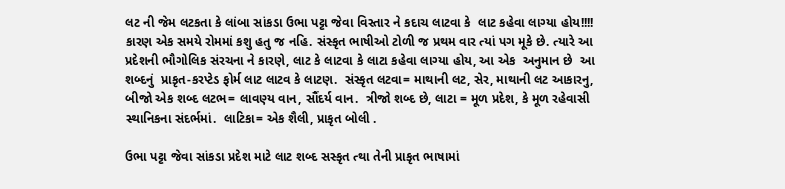લટ ની જેમ લટકતા કે લાંબા સાંકડા ઉભા પટ્ટા જેવા વિસ્તાર ને કદાચ લાટવા કે  લાટ કહેવા લાગ્યા હોય!!!! કારણ એક સમયે રોમમાં કશુ હતુ જ નહિ. સંસ્કૃત ભાષીઓ ટોળી જ પ્રથમ વાર ત્યાં પગ મૂકે છે. ત્યારે આ પ્રદેશની ભૌગોલિક સંરચના ને કારણે, લાટ કે લાટવા કે લાટા કહેવા લાગ્યા હોય, આ એક  અનુમાન છે  આ શબ્દનું  પ્રાકૃત-કરપ્ટેડ ફોર્મ લાટ લાટવ કે લાટણ.  સંસ્કૃત લટવા= માથાની લટ, સેર, માથાની લટ આકારનુ,   બીજો એક શબ્દ લટભ= લાવણ્ય વાન, સૌંદર્ય વાન.  ત્રીજો શબ્દ છે, લાટા = મૂળ પ્રદેશ, કે મૂળ રહેવાસી સ્થાનિકના સંદર્ભમાં.  લાટિકા= એક શૈલી, પ્રાકૃત બોલી .

ઉભા પટ્ટા જેવા સાંકડા પ્રદેશ માટે લાટ શબ્દ સસ્કૃત ત્થા તેની પ્રાકૃત ભાષામાં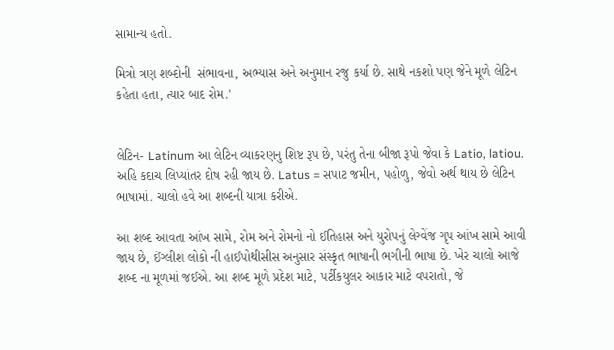સામાન્ય હતો.

મિત્રો ત્રણ શબ્દોની  સંભાવના, અભ્યાસ અને અનુમાન રજુ કર્યા છે. સાથે નકશો પણ જેને મૂળે લેટિન કહેતા હતા, ત્યાર બાદ રોમ.'


લેટિન- Latinum આ લેટિન વ્યાકરણનુ શિષ્ટ રૂપ છે, પરંતુ તેના બીજા રૂપો જેવા કે Latio, latiou. અહિ કદાચ લિપ્યાંતર દોષ રહી જાય છે. Latus = સપાટ જમીન, પહોળુ, જેવો અર્થ થાય છે લેટિન ભાષામાં. ચાલો હવે આ શબ્દની યાત્રા કરીએ.

આ શબ્દ આવતા આંખ સામે, રોમ અને રોમનો નો ઈતિહાસ અને યુરોપનું લેગ્વેંજ ગૃપ આંખ સામે આવી જાય છે, ઈંગ્લીશ લોકો ની હાઈપોથીસીસ અનુસાર સંસ્કૃત ભાષાની ભગીની ભાષા છે. ખેર ચાલો આજે શબ્દ ના મૂળમાં જઈએ. આ શબ્દ મૂળે પ્રદેશ માટે, પર્ટીકયુલર આકાર માટે વપરાતો, જે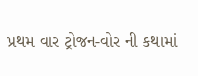પ્રથમ વાર ટ્રોજન-વોર ની કથામાં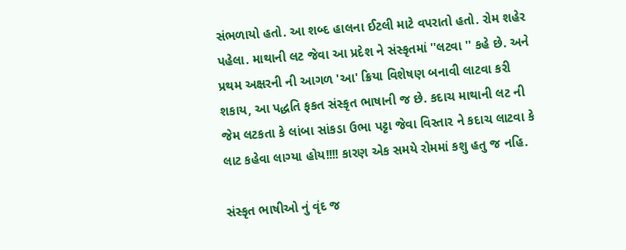સંભળાયો હતો. આ શબ્દ હાલના ઈટલી માટે વપરાતો હતો. રોમ શહેર પહેલા. માથાની લટ જેવા આ પ્રદેશ ને સંસ્કૃતમાં ''લટવા '' કહે છે. અને પ્રથમ અક્ષરની ની આગળ 'આ' ક્રિયા વિશેષણ બનાવી લાટવા કરી શકાય, આ પદ્ધતિ ફકત સંસ્કૃત ભાષાની જ છે. કદાચ માથાની લટ ની જેમ લટકતા કે લાંબા સાંકડા ઉભા પટ્ટા જેવા વિસ્તાર ને કદાચ લાટવા કે લાટ કહેવા લાગ્યા હોય!!!! કારણ એક સમયે રોમમાં કશુ હતુ જ નહિ.

સંસ્કૃત ભાષીઓ નું વૃંદ જ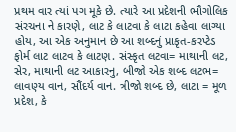પ્રથમ વાર ત્યાં પગ મૂકે છે. ત્યારે આ પ્રદેશની ભૌગોલિક સંરચના ને કારણે, લાટ કે લાટવા કે લાટા કહેવા લાગ્યા હોય, આ એક અનુમાન છે આ શબ્દનું પ્રાકૃત-કરપ્ટેડ ફોર્મ લાટ લાટવ કે લાટણ. સંસ્કૃત લટવા= માથાની લટ, સેર, માથાની લટ આકારનુ, બીજો એક શબ્દ લટભ= લાવણ્ય વાન, સૌંદર્ય વાન. ત્રીજો શબ્દ છે, લાટા = મૂળ પ્રદેશ, કે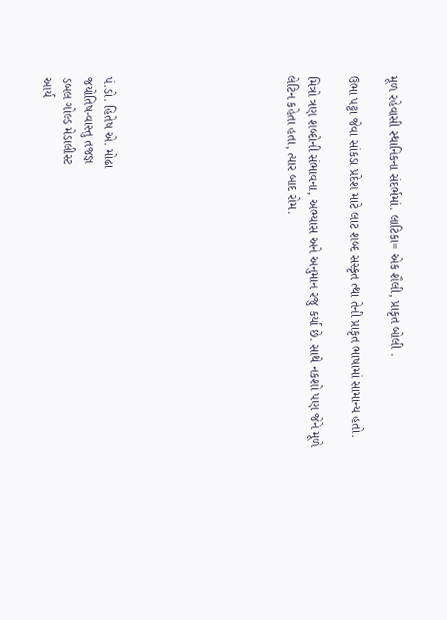મૂળ રહેવાસી સ્થાનિકના સંદર્ભમાં. લાટિકા= એક શૈલી, પ્રાકૃત બોલી .

ઉભા પટ્ટા જેવા સાંકડા પ્રદેશ માટે લાટ શબ્દ સસ્કૃત ત્થા તેની પ્રાકૃત ભાષામાં સામાન્ય હતો.

મિત્રો ત્રણ શબ્દોની સંભાવના, અભ્યાસ અને અનુમાન રજુ કર્યા છે. સાથે નકશો પણ જેને મૂળે લેટિન કહેતા હતા, ત્યાર બાદ રોમ.








પં.ડો. હિતેષ એ. મોઢા
જયોતિષ-વાસ્તુ તજજ્ઞ
ડબલ ગોલ્ડ મેડાલીસ્ટ
આર્ય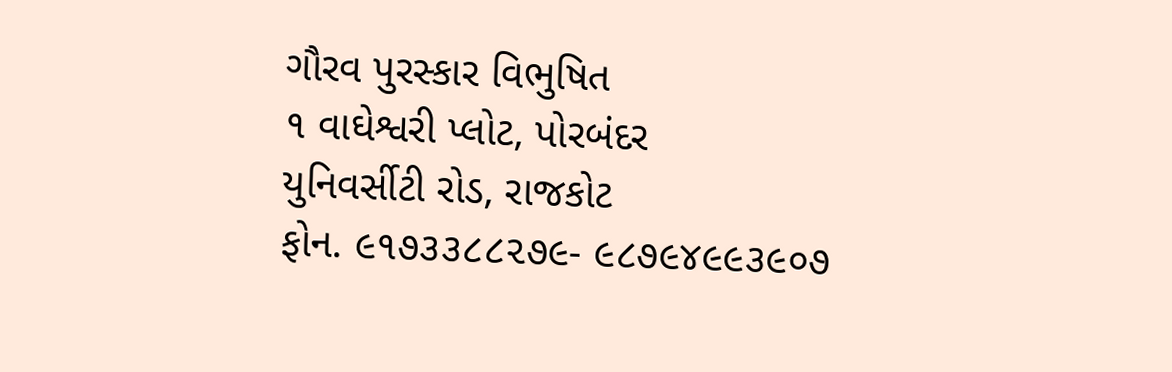ગૌરવ પુરસ્કાર વિભુષિત
૧ વાઘેશ્વરી પ્લોટ, પોરબંદર
યુનિવર્સીટી રોડ, રાજકોટ
ફોન. ૯૧૭૩૩૮૮૨૭૯- ૯૮૭૯૪૯૯૩૯૦૭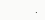.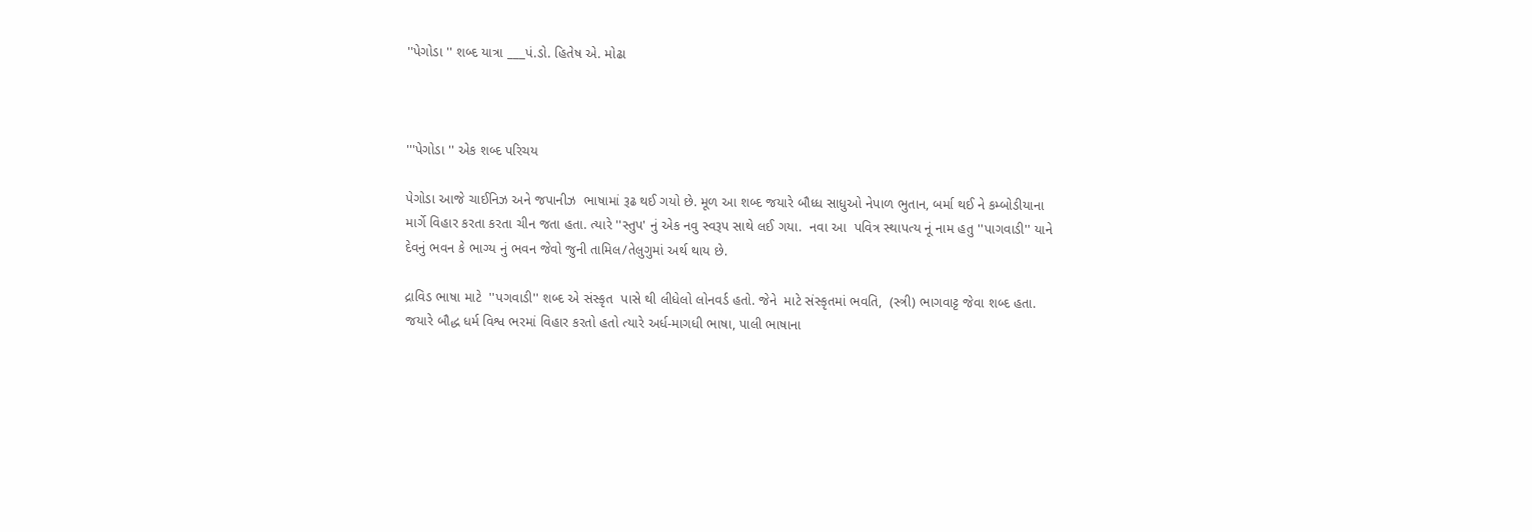''પેગોડા '' શબ્દ યાત્રા ___પં.ડો. હિતેષ એ. મોઢા



'''પેગોડા '' એક શબ્દ પરિચય

પેગોડા આજે ચાઈનિઝ અને જપાનીઝ  ભાષામાં રૂઢ થઈ ગયો છે. મૂળ આ શબ્દ જયારે બૌધ્ધ સાધુઓ નેપાળ ભુતાન, બર્મા થઈ ને કમ્બોડીયાના માર્ગે વિહાર કરતા કરતા ચીન જતા હતા. ત્યારે ''સ્તુપ' નું એક નવુ સ્વરૂપ સાથે લઈ ગયા.  નવા આ  પવિત્ર સ્થાપત્ય નૂં નામ હતુ ''પાગવાડી'' યાને દેવનું ભવન કે ભાગ્ય નું ભવન જેવો જુની તામિલ/તેલુગુમાં અર્થ થાય છે.

દ્રાવિડ ભાષા માટે  ''પગવાડી'' શબ્દ એ સંસ્કૃત  પાસે થી લીધેલો લોનવર્ડ હતો. જેને  માટે સંસ્કૃતમાં ભવતિ,  (સ્ત્રી) ભાગવાટ્ટ જેવા શબ્દ હતા. જયારે બૌદ્ધ ધર્મ વિશ્વ ભરમાં વિહાર કરતો હતો ત્યારે અર્ધ-માગધી ભાષા, પાલી ભાષાના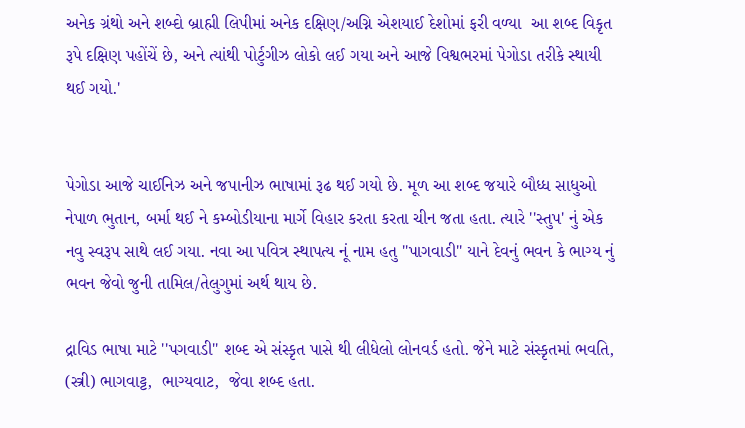અનેક ગ્રંથો અને શબ્દો બ્રાહ્મી લિપીમાં અનેક દક્ષિણ/અગ્નિ એશયાઈ દેશોમાં ફરી વળ્યા  આ શબ્દ વિકૃત રૂપે દક્ષિણ પહોંચેં છે, અને ત્યાંથી પોર્ટુગીઝ લોકો લઈ ગયા અને આજે વિશ્વભરમાં પેગોડા તરીકે સ્થાયી થઈ ગયો.'


પેગોડા આજે ચાઈનિઝ અને જપાનીઝ ભાષામાં રૂઢ થઈ ગયો છે. મૂળ આ શબ્દ જયારે બૌધ્ધ સાધુઓ નેપાળ ભુતાન, બર્મા થઈ ને કમ્બોડીયાના માર્ગે વિહાર કરતા કરતા ચીન જતા હતા. ત્યારે ''સ્તુપ' નું એક નવુ સ્વરૂપ સાથે લઈ ગયા. નવા આ પવિત્ર સ્થાપત્ય નૂં નામ હતુ ''પાગવાડી'' યાને દેવનું ભવન કે ભાગ્ય નું ભવન જેવો જુની તામિલ/તેલુગુમાં અર્થ થાય છે.

દ્રાવિડ ભાષા માટે ''પગવાડી'' શબ્દ એ સંસ્કૃત પાસે થી લીધેલો લોનવર્ડ હતો. જેને માટે સંસ્કૃતમાં ભવતિ, (સ્ત્રી) ભાગવાટ્ટ,  ભાગ્યવાટ,  જેવા શબ્દ હતા.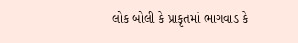લોક બોલી કે પ્રાકૃતમાં ભાગવાડ કે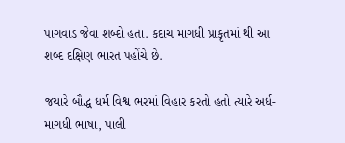પાગવાડ જેવા શબ્દો હતા. કદાચ માગધી પ્રાકૃતમાં થી આ શબ્દ દક્ષિણ ભારત પહોંચે છે.

જયારે બૌદ્ધ ધર્મ વિશ્વ ભરમાં વિહાર કરતો હતો ત્યારે અર્ધ-માગધી ભાષા, પાલી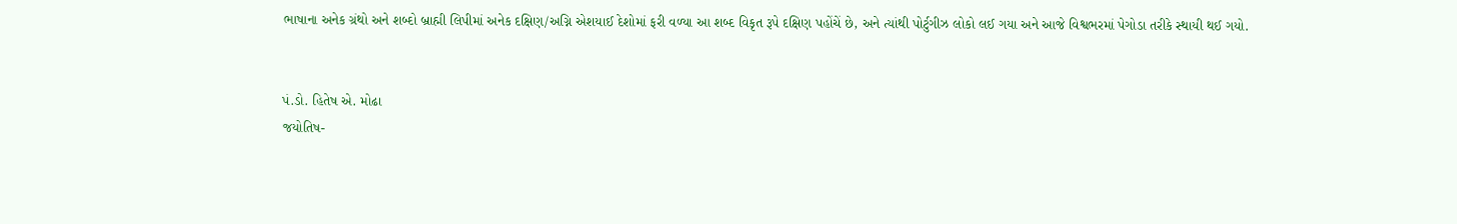ભાષાના અનેક ગ્રંથો અને શબ્દો બ્રાહ્મી લિપીમાં અનેક દક્ષિણ/અગ્નિ એશયાઈ દેશોમાં ફરી વળ્યા આ શબ્દ વિકૃત રૂપે દક્ષિણ પહોંચેં છે, અને ત્યાંથી પોર્ટુગીઝ લોકો લઈ ગયા અને આજે વિશ્વભરમાં પેગોડા તરીકે સ્થાયી થઈ ગયો.


પં.ડો. હિતેષ એ. મોઢા
જયોતિષ-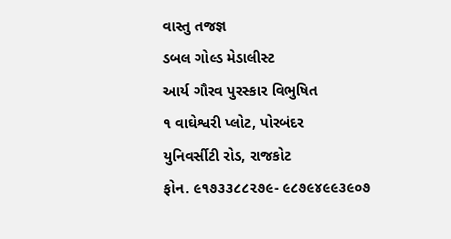વાસ્તુ તજજ્ઞ
ડબલ ગોલ્ડ મેડાલીસ્ટ
આર્ય ગૌરવ પુરસ્કાર વિભુષિત
૧ વાઘેશ્વરી પ્લોટ, પોરબંદર
યુનિવર્સીટી રોડ, રાજકોટ
ફોન. ૯૧૭૩૩૮૮૨૭૯- ૯૮૭૯૪૯૯૩૯૦૭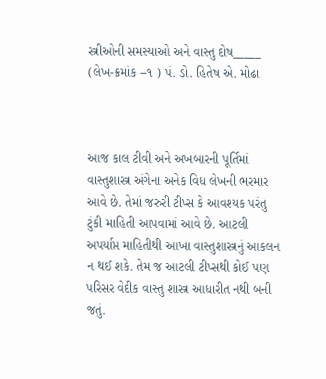સ્ત્રીઓની સમસ્યાઓ અને વાસ્તુ દોષ_____ (લેખ-ક્રમાંક --૧ ) પં. ડો. હિતેષ એ. મોઢા



આજ કાલ ટીવી અને અખબારની પૂર્તિમાં વાસ્તુશાસ્ત્ર અંગેના અનેક વિધ લેખની ભરમાર આવે છે. તેમાં જરુરી ટીપ્સ કે આવશ્યક પરંતુ ટુંકી માહિતી આપવામાં આવે છે. આટલી અપર્યાપ્ત માહિતીથી આખા વાસ્તુશાસ્ત્રનું આકલન ન થઈ શકે. તેમ જ આટલી ટીપ્સથી કોઈ પણ પરિસર વેદીક વાસ્તુ શાસ્ત્ર આધારીત નથી બની જતું.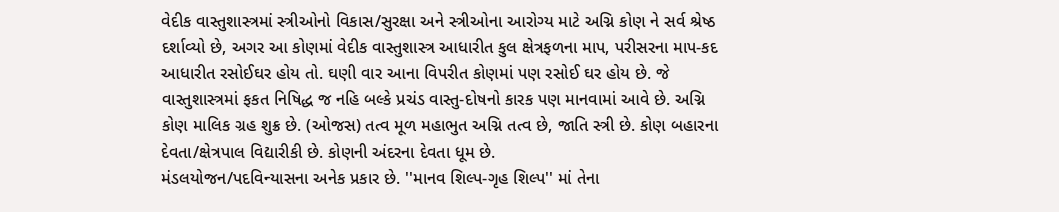વેદીક વાસ્તુશાસ્ત્રમાં સ્ત્રીઓનો વિકાસ/સુરક્ષા અને સ્ત્રીઓના આરોગ્ય માટે અગ્નિ કોણ ને સર્વ શ્રેષ્ઠ દર્શાવ્યો છે, અગર આ કોણમાં વેદીક વાસ્તુશાસ્ત્ર આધારીત કુલ ક્ષેત્રફળના માપ, પરીસરના માપ-કદ આધારીત રસોઈઘર હોય તો. ઘણી વાર આના વિપરીત કોણમાં પણ રસોઈ ઘર હોય છે. જે વાસ્તુશાસ્ત્રમાં ફકત નિષિદ્ધ જ નહિ બલ્કે પ્રચંડ વાસ્તુ-દોષનો કારક પણ માનવામાં આવે છે. અગ્નિ કોણ માલિક ગ્રહ શુક્ર છે. (ઓજસ) તત્વ મૂળ મહાભુત અગ્નિ તત્વ છે, જાતિ સ્ત્રી છે. કોણ બહારના દેવતા/ક્ષેત્રપાલ વિદ્યારીકી છે. કોણની અંદરના દેવતા ધૂમ છે.
મંડલયોજન/પદવિન્યાસના અનેક પ્રકાર છે. ''માનવ શિલ્પ-ગૃહ શિલ્પ'' માં તેના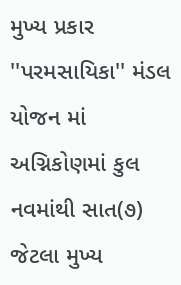મુખ્ય પ્રકાર ''પરમસાયિકા'' મંડલ યોજન માં અગ્નિકોણમાં કુલ નવમાંથી સાત(૭) જેટલા મુખ્ય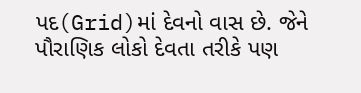પદ(Grid)માં દેવનો વાસ છે. જેને પૌરાણિક લોકો દેવતા તરીકે પણ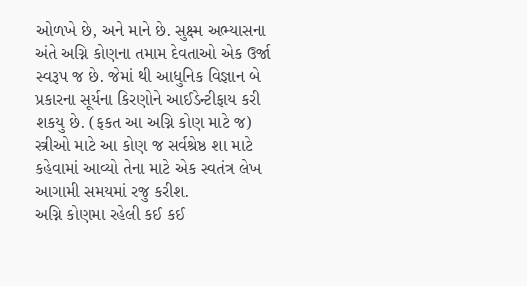ઓળખે છે, અને માને છે. સુક્ષ્મ અભ્યાસના અંતે અગ્નિ કોણના તમામ દેવતાઓ એક ઉર્જા સ્વરૂપ જ છે. જેમાં થી આધુનિક વિજ્ઞાન બે પ્રકારના સૂર્યના કિરણોને આઈડેન્ટીફાય કરી શકયુ છે. (ફકત આ અગ્નિ કોણ માટે જ)
સ્ત્રીઓ માટે આ કોણ જ સર્વશ્રેષ્ઠ શા માટે કહેવામાં આવ્યો તેના માટે એક સ્વતંત્ર લેખ આગામી સમયમાં રજુ કરીશ.
અગ્નિ કોણમા રહેલી કઈ કઈ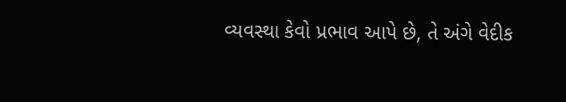વ્યવસ્થા કેવો પ્રભાવ આપે છે, તે અંગે વેદીક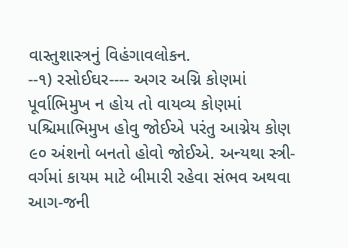વાસ્તુશાસ્ત્રનું વિહંગાવલોકન.
--૧) રસોઈઘર---- અગર અગ્નિ કોણમાં પૂર્વાભિમુખ ન હોય તો વાયવ્ય કોણમાં પશ્ચિમાભિમુખ હોવુ જોઈએ પરંતુ આગ્નેય કોણ ૯૦ અંશનો બનતો હોવો જોઈએ. અન્યથા સ્ત્રી-વર્ગમાં કાયમ માટે બીમારી રહેવા સંભવ અથવા આગ-જની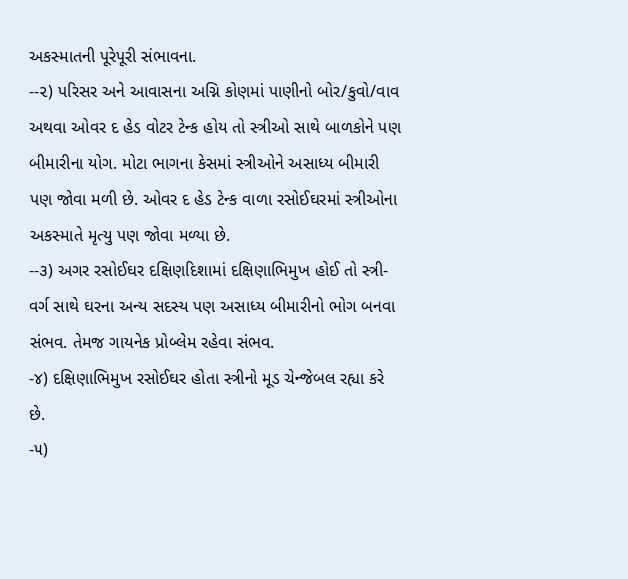અકસ્માતની પૂરેપૂરી સંભાવના.
--૨) પરિસર અને આવાસના અગ્નિ કોણમાં પાણીનો બોર/કુવો/વાવ અથવા ઓવર દ હેડ વોટર ટેન્ક હોય તો સ્ત્રીઓ સાથે બાળકોને પણ બીમારીના યોગ. મોટા ભાગના કેસમાં સ્ત્રીઓને અસાધ્ય બીમારી પણ જોવા મળી છે. ઓવર દ હેડ ટેન્ક વાળા રસોઈઘરમાં સ્ત્રીઓના અકસ્માતે મૃત્યુ પણ જોવા મળ્યા છે.
--૩) અગર રસોઈઘર દક્ષિણદિશામાં દક્ષિણાભિમુખ હોઈ તો સ્ત્રી-વર્ગ સાથે ઘરના અન્ય સદસ્ય પણ અસાધ્ય બીમારીનો ભોગ બનવા સંભવ. તેમજ ગાયનેક પ્રોબ્લેમ રહેવા સંભવ.
-૪) દક્ષિણાભિમુખ રસોઈઘર હોતા સ્ત્રીનો મૂડ ચેન્જેબલ રહ્યા કરે છે.
-૫)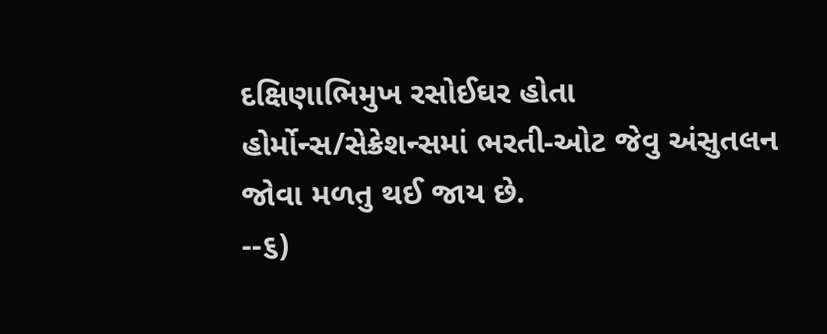દક્ષિણાભિમુખ રસોઈઘર હોતા હોર્મોન્સ/સેક્રેશન્સમાં ભરતી-ઓટ જેવુ અંસુતલન જોવા મળતુ થઈ જાય છે.
--૬)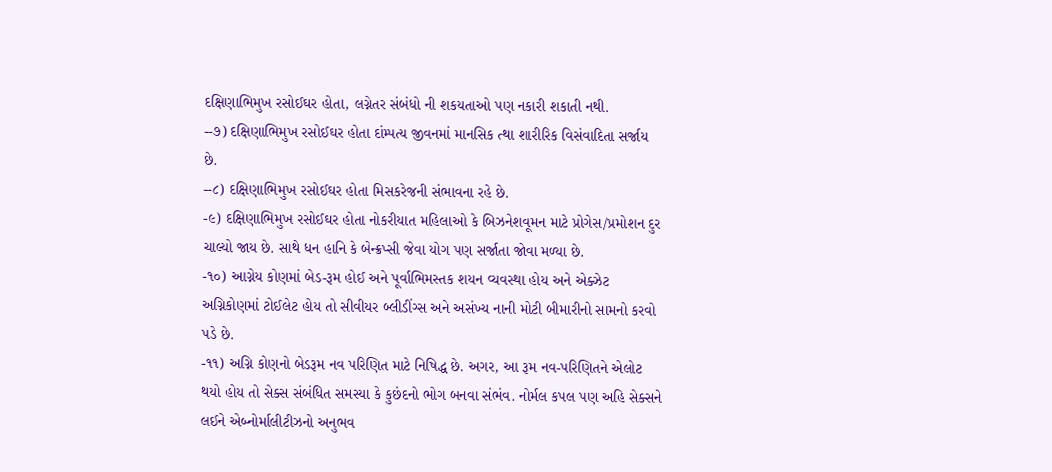દક્ષિણાભિમુખ રસોઈઘર હોતા, લગ્નેતર સંબંધો ની શકયતાઓ પણ નકારી શકાતી નથી.
--૭) દક્ષિણાભિમુખ રસોઈઘર હોતા દાંમ્પત્ય જીવનમાં માનસિક ત્થા શારીરિક વિસંવાદિતા સર્જાય છે.
--૮) દક્ષિણાભિમુખ રસોઈઘર હોતા મિસકરેજની સંભાવના રહે છે.
-૯) દક્ષિણાભિમુખ રસોઈઘર હોતા નોકરીયાત મહિલાઓ કે બિઝનેશવૂમન માટે પ્રોગેસ/પ્રમોશન દુર ચાલ્યો જાય છે. સાથે ધન હાનિ કે બેન્ક્રપ્સી જેવા યોગ પણ સર્જાતા જોવા મળ્યા છે.
-૧૦) આગ્નેય કોણમાં બેડ-રૂમ હોઈ અને પૂર્વાભિમસ્તક શયન વ્યવસ્થા હોય અને એક્ઝેટ અગ્નિકોણમાં ટોઈલેટ હોય તો સીવીયર બ્લીડીંગ્સ અને અસંખ્ય નાની મોટી બીમારીનો સામનો કરવો પડે છે.
-૧૧) અગ્નિ કોણનો બેડરૂમ નવ પરિણિત માટે નિષિદ્ધ છે. અગર, આ રૂમ નવ-પરિણિતને એલોટ થયો હોય તો સેક્સ સંબંધિત સમસ્યા કે કુછંદનો ભોગ બનવા સંભંવ. નોર્મલ કપલ પણ અહિ સેક્સને લઈને એબ્નોર્માલીટીઝનો અનુભવ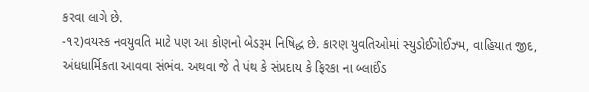કરવા લાગે છે.
-૧૨)વયસ્ક નવયુવતિ માટે પણ આ કોણનો બેડરૂમ નિષિદ્ધ છે. કારણ યુવતિઓમાં સ્યુડોઈગોઈઝ્મ, વાહિયાત જીદ, અંધધાર્મિકતા આવવા સંભંવ. અથવા જે તે પંથ કે સંપ્રદાય કે ફિરકા ના બ્લાઈંડ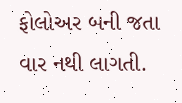ફોલોઅર બની જતા વાર નથી લાગતી.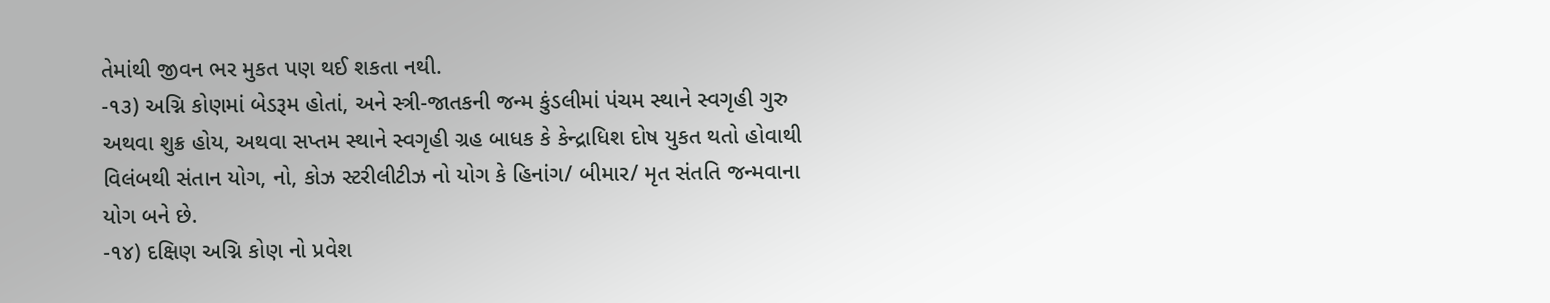તેમાંથી જીવન ભર મુકત પણ થઈ શકતા નથી.
-૧૩) અગ્નિ કોણમાં બેડરૂમ હોતાં, અને સ્ત્રી-જાતકની જન્મ કુંડલીમાં પંચમ સ્થાને સ્વગૃહી ગુરુ અથવા શુક્ર હોય, અથવા સપ્તમ સ્થાને સ્વગૃહી ગ્રહ બાધક કે કેન્દ્રાધિશ દોષ યુકત થતો હોવાથી વિલંબથી સંતાન યોગ, નો, કોઝ સ્ટરીલીટીઝ નો યોગ કે હિનાંગ/ બીમાર/ મૃત સંતતિ જન્મવાના યોગ બને છે.
-૧૪) દક્ષિણ અગ્નિ કોણ નો પ્રવેશ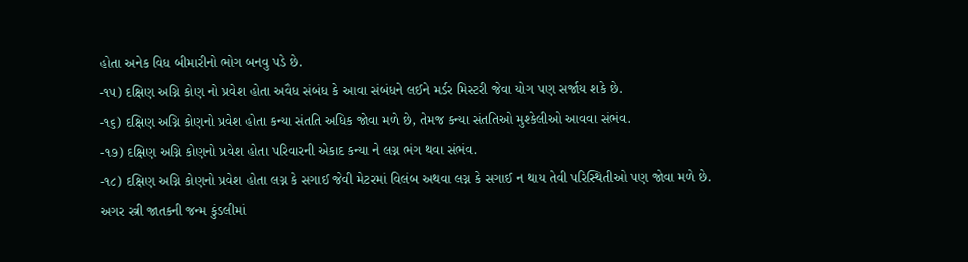હોતા અનેક વિધ બીમારીનો ભોગ બનવુ પડે છે.
-૧૫) દક્ષિણ અગ્નિ કોણ નો પ્રવેશ હોતા અવૈધ સંબંધ કે આવા સંબંધને લઈને મર્ડર મિસ્ટરી જેવા યોગ પણ સર્જાય શકે છે.
-૧૬) દક્ષિણ અગ્નિ કોણનો પ્રવેશ હોતા કન્યા સંતતિ અધિક જોવા મળે છે, તેમજ કન્યા સંતતિઓ મુશ્કેલીઓ આવવા સંભંવ.
-૧૭) દક્ષિણ અગ્નિ કોણનો પ્રવેશ હોતા પરિવારની એકાદ કન્યા ને લગ્ન ભંગ થવા સંભંવ.
-૧૮) દક્ષિણ અગ્નિ કોણનો પ્રવેશ હોતા લગ્ન કે સગાઈ જેવી મેટરમાં વિલંબ અથવા લગ્ન કે સગાઈ ન થાય તેવી પરિસ્થિતીઓ પણ જોવા મળે છે.
અગર સ્ત્રી જાતકની જન્મ કુંડલીમાં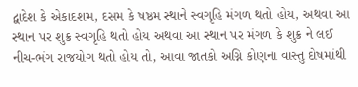દ્વાદેશ કે એકાદશમ, દસમ કે ષષ્ઠમ સ્થાને સ્વગૃહિ મંગળ થતો હોય, અથવા આ સ્થાન પર શુક્ર સ્વગૃહિ થતો હોય અથવા આ સ્થાન પર મંગળ કે શુક્ર ને લઈ નીચ-ભંગ રાજયોગ થતો હોય તો, આવા જાતકો અગ્નિ કોણના વાસ્તુ દોષમાંથી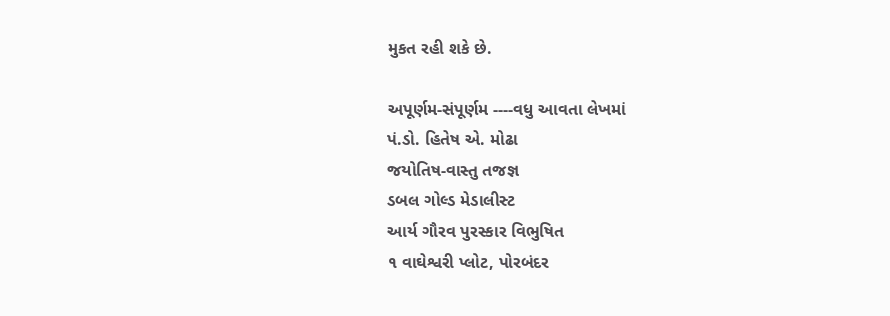મુકત રહી શકે છે.

અપૂર્ણમ-સંપૂર્ણમ ----વધુ આવતા લેખમાં
પં.ડો. હિતેષ એ. મોઢા
જયોતિષ-વાસ્તુ તજજ્ઞ
ડબલ ગોલ્ડ મેડાલીસ્ટ
આર્ય ગૌરવ પુરસ્કાર વિભુષિત
૧ વાઘેશ્વરી પ્લોટ, પોરબંદર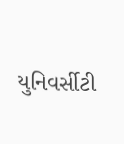યુનિવર્સીટી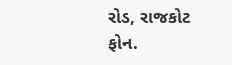રોડ, રાજકોટ
ફોન.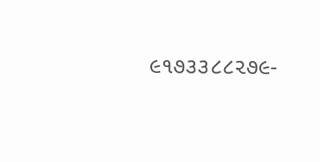૯૧૭૩૩૮૮૨૭૯-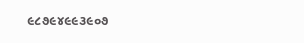૯૮૭૯૪૯૯૩૯૦૭